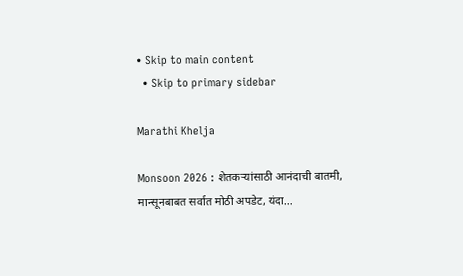• Skip to main content
  • Skip to primary sidebar

Marathi Khelja

Monsoon 2026 : शेतकऱ्यांसाठी आनंदाची बातमी, मान्सूनबाबत सर्वात मोठी अपडेट, यंदा…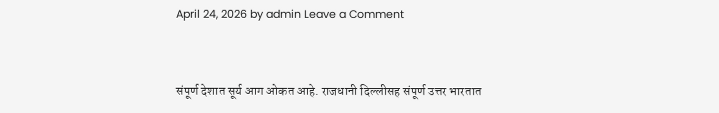April 24, 2026 by admin Leave a Comment


संपूर्ण देशात सूर्य आग ओकत आहे. राजधानी दिल्लीसह संपूर्ण उत्तर भारतात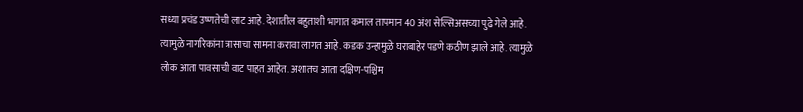सध्या प्रचंड उष्णतेची लाट आहे. देशातील बहुताशी भागात कमाल तापमान 40 अंश सेल्सिअसच्या पुढे गेले आहे. त्यामुळे नागरिकांना त्रासाचा सामना करावा लागत आहे. कडक उन्हामुळे घराबाहेर पडणे कठीण झाले आहे. त्यामुळे लोक आता पावसाची वाट पाहत आहेत. अशातच आता दक्षिण-पश्चिम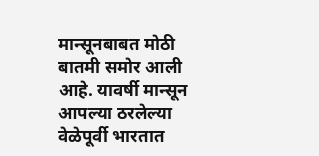मान्सूनबाबत मोठी बातमी समोर आली आहे. यावर्षी मान्सून आपल्या ठरलेल्या वेळेपूर्वी भारतात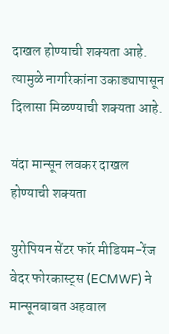दाखल होण्याची शक्यता आहे. त्यामुळे नागरिकांना उकाड्यापासून दिलासा मिळण्याची शक्यता आहे.

यंदा मान्सून लवकर दाखल होण्याची शक्यता

युरोपियन सेंटर फॉर मीडियम-रेंज वेदर फोरकास्ट्स (ECMWF) ने मान्सूनबाबत अहवाल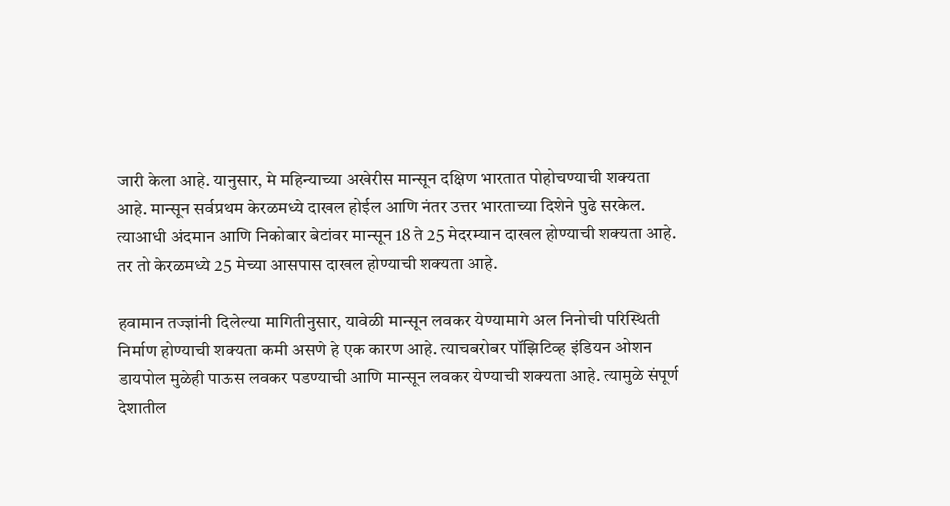जारी केला आहे. यानुसार, मे महिन्याच्या अखेरीस मान्सून दक्षिण भारतात पोहोचण्याची शक्यता आहे. मान्सून सर्वप्रथम केरळमध्ये दाखल होईल आणि नंतर उत्तर भारताच्या दिशेने पुढे सरकेल. त्याआधी अंदमान आणि निकोबार बेटांवर मान्सून 18 ते 25 मेदरम्यान दाखल होण्याची शक्यता आहे. तर तो केरळमध्ये 25 मेच्या आसपास दाखल होण्याची शक्यता आहे.

हवामान तज्ज्ञांनी दिलेल्या मागितीनुसार, यावेळी मान्सून लवकर येण्यामागे अल निनोची परिस्थिती निर्माण होण्याची शक्यता कमी असणे हे एक कारण आहे. त्याचबरोबर पॉझिटिव्ह इंडियन ओशन डायपोल मुळेही पाऊस लवकर पडण्याची आणि मान्सून लवकर येण्याची शक्यता आहे. त्यामुळे संपूर्ण देशातील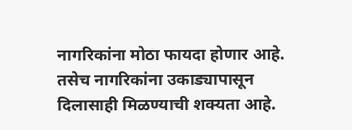नागरिकांना मोठा फायदा होणार आहे. तसेच नागरिकांना उकाड्यापासून दिलासाही मिळण्याची शक्यता आहे.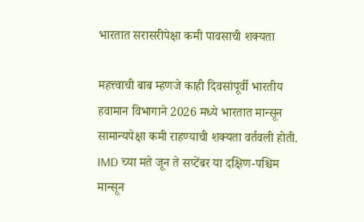भारतात सरासरीपेक्षा कमी पावसाची शक्यता

महत्त्वाची बाब म्हणजे काही दिवसांपूर्वी भारतीय हवामान विभागाने 2026 मध्ये भारतात मान्सून सामान्यपेक्षा कमी राहण्याची शक्यता वर्तवली होती. IMD च्या मते जून ते सप्टेंबर या दक्षिण-पश्चिम मान्सून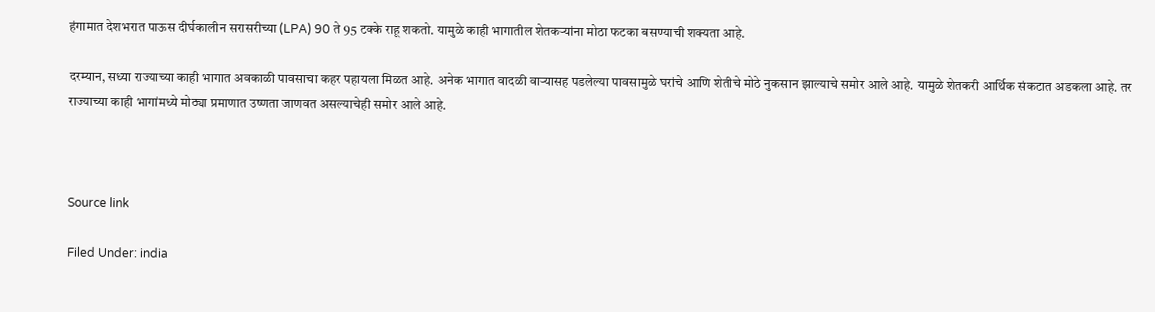हंगामात देशभरात पाऊस दीर्घकालीन सरासरीच्या (LPA) 90 ते 95 टक्के राहू शकतो. यामुळे काही भागातील शेतकऱ्यांना मोठा फटका बसण्याची शक्यता आहे.

दरम्यान, सध्या राज्याच्या काही भागात अवकाळी पावसाचा कहर पहायला मिळत आहे. अनेक भागात वादळी वाऱ्यासह पडलेल्या पावसामुळे घरांचे आणि शेतीचे मोठे नुकसान झाल्याचे समोर आले आहे. यामुळे शेतकरी आर्थिक संकटात अडकला आहे. तर राज्याच्या काही भागांमध्ये मोठ्या प्रमाणात उष्णता जाणवत असल्याचेही समोर आले आहे.



Source link

Filed Under: india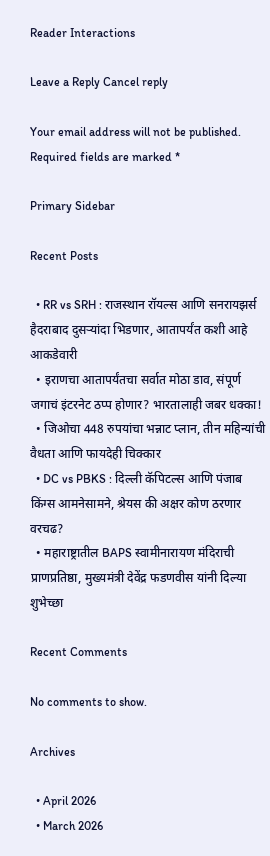Reader Interactions

Leave a Reply Cancel reply

Your email address will not be published. Required fields are marked *

Primary Sidebar

Recent Posts

  • RR vs SRH : राजस्थान रॉयल्स आणि सनरायझर्स हैदराबाद दुसऱ्यांदा भिडणार, आतापर्यंत कशी आहे आकडेवारी
  • इराणचा आतापर्यंतचा सर्वात मोठा डाव, संपूर्ण जगाचं इंटरनेट ठप्प होणार? भारतालाही जबर धक्का!
  • जिओचा 448 रुपयांचा भन्नाट प्लान, तीन महिन्यांची वैधता आणि फायदेही चिक्कार
  • DC vs PBKS : दिल्ली कॅपिटल्स आणि पंजाब किंग्स आमनेसामने, श्रेयस की अक्षर कोण ठरणार वरचढ?
  • महाराष्ट्रातील BAPS स्वामीनारायण मंदिराची प्राणप्रतिष्ठा, मुख्यमंत्री देवेंद्र फडणवीस यांनी दिल्या शुभेच्छा

Recent Comments

No comments to show.

Archives

  • April 2026
  • March 2026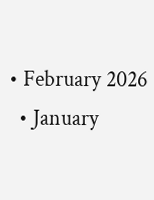• February 2026
  • January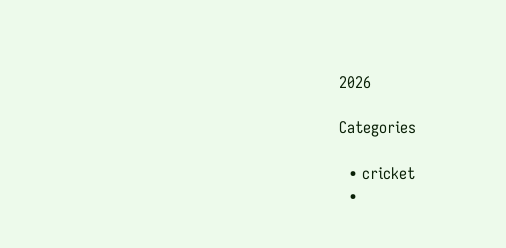2026

Categories

  • cricket
  •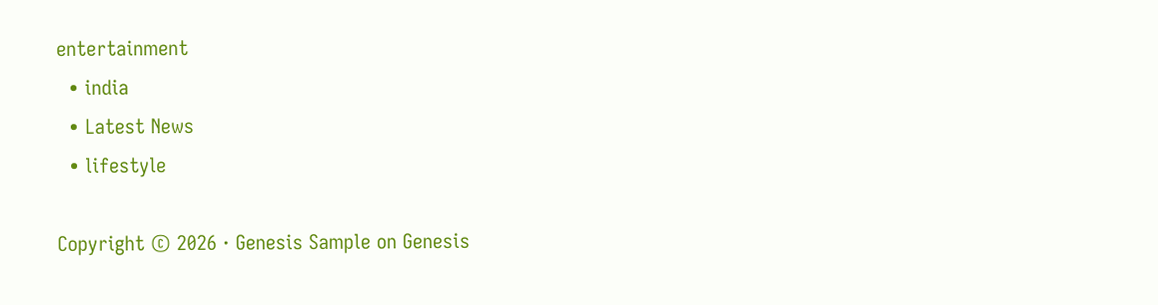entertainment
  • india
  • Latest News
  • lifestyle

Copyright © 2026 · Genesis Sample on Genesis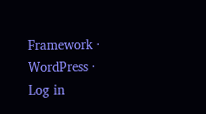Framework · WordPress · Log in